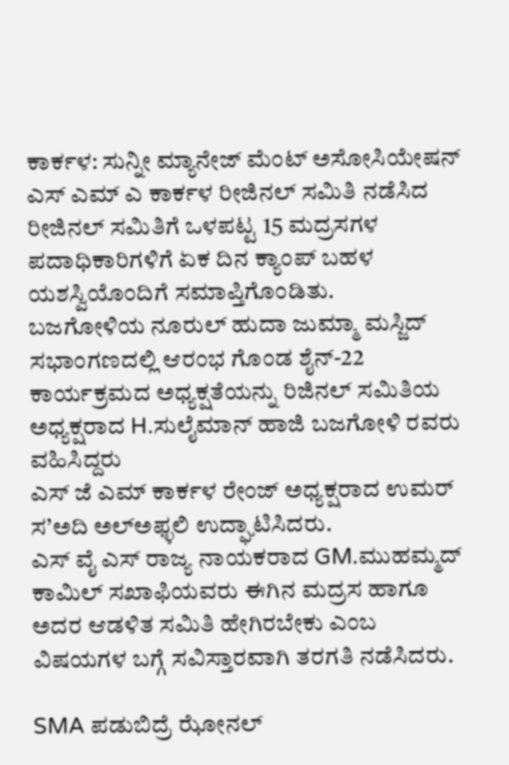ಕಾರ್ಕಳ: ಸುನ್ನೀ ಮ್ಯಾನೇಜ್ ಮೆಂಟ್ ಅಸೋಸಿಯೇಷನ್ ಎಸ್ ಎಮ್ ಎ ಕಾರ್ಕಳ ರೀಜಿನಲ್ ಸಮಿತಿ ನಡೆಸಿದ ರೀಜಿನಲ್ ಸಮಿತಿಗೆ ಒಳಪಟ್ಟ 15 ಮದ್ರಸಗಳ ಪದಾಧಿಕಾರಿಗಳಿಗೆ ಏಕ ದಿನ ಕ್ಯಾಂಪ್ ಬಹಳ ಯಶಸ್ವಿಯೊಂದಿಗೆ ಸಮಾಪ್ತಿಗೊಂಡಿತು.
ಬಜಗೋಳಿಯ ನೂರುಲ್ ಹುದಾ ಜುಮ್ಮಾ ಮಸ್ಜಿದ್ ಸಭಾಂಗಣದಲ್ಲಿ ಆರಂಭ ಗೊಂಡ ಶೈನ್-22 ಕಾರ್ಯಕ್ರಮದ ಅಧ್ಯಕ್ಷತೆಯನ್ನು ರಿಜಿನಲ್ ಸಮಿತಿಯ ಅಧ್ಯಕ್ಷರಾದ H.ಸುಲೈಮಾನ್ ಹಾಜಿ ಬಜಗೋಳಿ ರವರು ವಹಿಸಿದ್ದರು
ಎಸ್ ಜೆ ಎಮ್ ಕಾರ್ಕಳ ರೇಂಜ್ ಅಧ್ಯಕ್ಷರಾದ ಉಮರ್ ಸ’ಅದಿ ಅಲ್ಅಫ್ಳಲಿ ಉದ್ಘಾಟಿಸಿದರು.
ಎಸ್ ವೈ ಎಸ್ ರಾಜ್ಯ ನಾಯಕರಾದ GM.ಮುಹಮ್ಮದ್ ಕಾಮಿಲ್ ಸಖಾಫಿಯವರು ಈಗಿನ ಮದ್ರಸ ಹಾಗೂ ಅದರ ಆಡಳಿತ ಸಮಿತಿ ಹೇಗಿರಬೇಕು ಎಂಬ ವಿಷಯಗಳ ಬಗ್ಗೆ ಸವಿಸ್ತಾರವಾಗಿ ತರಗತಿ ನಡೆಸಿದರು.

SMA ಪಡುಬಿದ್ರೆ ಝೋನಲ್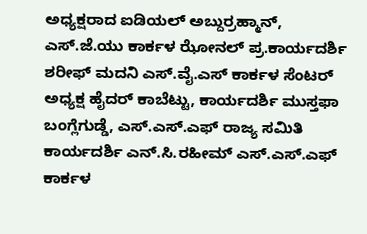ಅಧ್ಯಕ್ಷರಾದ ಐಡಿಯಲ್ ಅಬ್ದುರ್ರಹ್ಮಾನ್, ಎಸ್.ಜೆ.ಯು ಕಾರ್ಕಳ ಝೋನಲ್ ಪ್ರ.ಕಾರ್ಯದರ್ಶಿ ಶರೀಫ್ ಮದನಿ ಎಸ್.ವೈ.ಎಸ್ ಕಾರ್ಕಳ ಸೆಂಟರ್ ಅಧ್ಯಕ್ಷ ಹೈದರ್ ಕಾಬೆಟ್ಟು, ಕಾರ್ಯದರ್ಶಿ ಮುಸ್ತಫಾ ಬಂಗ್ಲೆಗುಡ್ಡೆ, ಎಸ್.ಎಸ್.ಎಫ್ ರಾಜ್ಯ ಸಮಿತಿ ಕಾರ್ಯದರ್ಶಿ ಎನ್.ಸಿ.ರಹೀಮ್ ಎಸ್.ಎಸ್.ಎಫ್ ಕಾರ್ಕಳ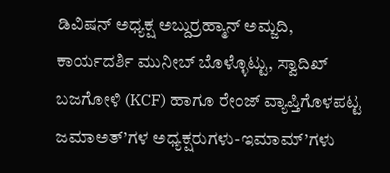ಡಿವಿಷನ್ ಅಧ್ಯಕ್ಷ ಅಬ್ದುರ್ರಹ್ಮಾನ್ ಅಮ್ಜದಿ, ಕಾರ್ಯದರ್ಶಿ ಮುನೀಬ್ ಬೊಳ್ಳೊಟ್ಟು, ಸ್ವಾದಿಖ್ ಬಜಗೋಳಿ (KCF) ಹಾಗೂ ರೇಂಜ್ ವ್ಯಾಪ್ತಿಗೊಳಪಟ್ಟ ಜಮಾಅತ್’ಗಳ ಅಧ್ಯಕ್ಷರುಗಳು-ಇಮಾಮ್’ಗಳು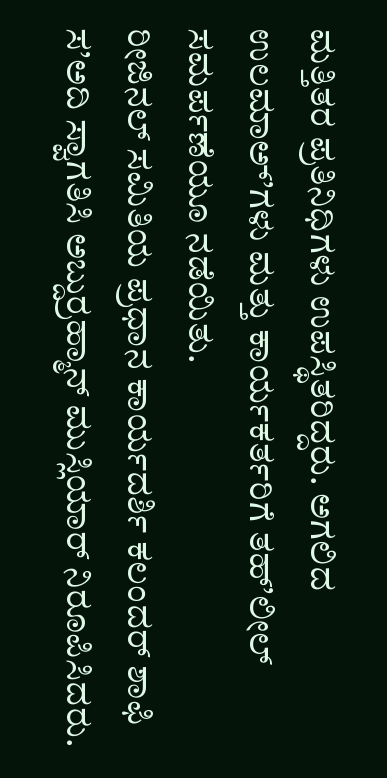ಮತ್ತಿತರ ಪ್ರತಿನಿಧಿಗಳು ಉಪಸ್ಥಿತರಿದ್ದರು. ಅಗಲಿದ ಉಲಮಾಅ್’ಗಳು ಮತ್ತು ಕಾರ್ಯಕರ್ತರಿಗೆ ತಹ್’ಲೀಲ್ ಸಮರ್ಪಣೆಯೂ ನಡೆಯಿತು.
ರೀಜಿನಲ್ ಸಮಿತಿಯ ಪ್ರಧಾನ ಕಾರ್ಯದರ್ಶಿ ಕಲಂದರ್ ಶಾಫಿ ಸ’ಅದಿ ಸ್ವಾಗತಿಸಿ ಅಬ್ದುರ್ರಹ್ಮಾನ್ ಮುಸ್ಲಿಯಾರ್ ನಿರೂಪಿಸಿದರು.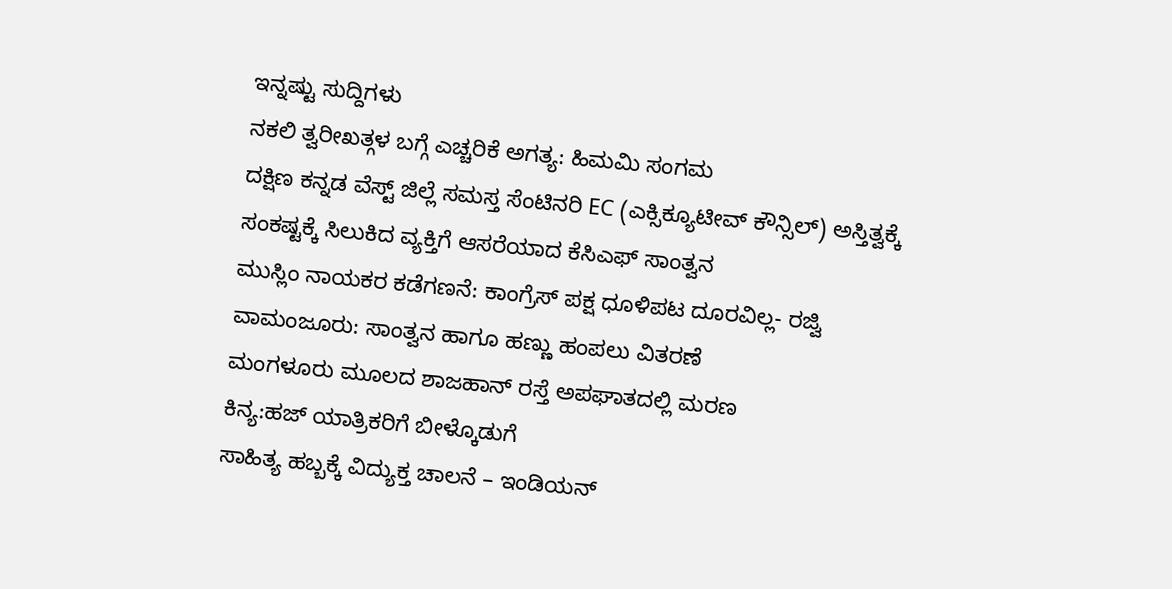ಇನ್ನಷ್ಟು ಸುದ್ದಿಗಳು
ನಕಲಿ ತ್ವರೀಖತ್ಗಳ ಬಗ್ಗೆ ಎಚ್ಚರಿಕೆ ಅಗತ್ಯ: ಹಿಮಮಿ ಸಂಗಮ
ದಕ್ಷಿಣ ಕನ್ನಡ ವೆಸ್ಟ್ ಜಿಲ್ಲೆ ಸಮಸ್ತ ಸೆಂಟಿನರಿ EC (ಎಕ್ಸಿಕ್ಯೂಟೀವ್ ಕೌನ್ಸಿಲ್) ಅಸ್ತಿತ್ವಕ್ಕೆ
ಸಂಕಷ್ಟಕ್ಕೆ ಸಿಲುಕಿದ ವ್ಯಕ್ತಿಗೆ ಆಸರೆಯಾದ ಕೆಸಿಎಫ್ ಸಾಂತ್ವನ
ಮುಸ್ಲಿಂ ನಾಯಕರ ಕಡೆಗಣನೆ: ಕಾಂಗ್ರೆಸ್ ಪಕ್ಷ ಧೂಳಿಪಟ ದೂರವಿಲ್ಲ- ರಜ್ವಿ
ವಾಮಂಜೂರು: ಸಾಂತ್ವನ ಹಾಗೂ ಹಣ್ಣು ಹಂಪಲು ವಿತರಣೆ
ಮಂಗಳೂರು ಮೂಲದ ಶಾಜಹಾನ್ ರಸ್ತೆ ಅಪಘಾತದಲ್ಲಿ ಮರಣ
ಕಿನ್ಯ:ಹಜ್ ಯಾತ್ರಿಕರಿಗೆ ಬೀಳ್ಕೊಡುಗೆ
ಸಾಹಿತ್ಯ ಹಬ್ಬಕ್ಕೆ ವಿದ್ಯುಕ್ತ ಚಾಲನೆ – ಇಂಡಿಯನ್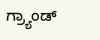ಗ್ರ್ಯಾಂಡ್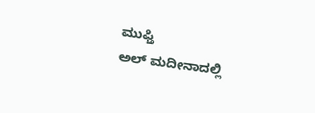ಮುಫ್ತಿ
ಅಲ್ ಮದೀನಾದಲ್ಲಿ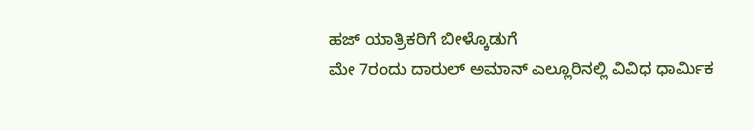ಹಜ್ ಯಾತ್ರಿಕರಿಗೆ ಬೀಳ್ಕೊಡುಗೆ
ಮೇ 7ರಂದು ದಾರುಲ್ ಅಮಾನ್ ಎಲ್ಲೂರಿನಲ್ಲಿ ವಿವಿಧ ಧಾರ್ಮಿಕ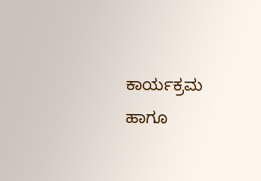ಕಾರ್ಯಕ್ರಮ ಹಾಗೂ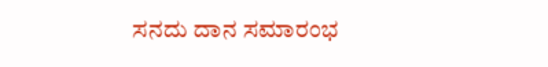ಸನದು ದಾನ ಸಮಾರಂಭ